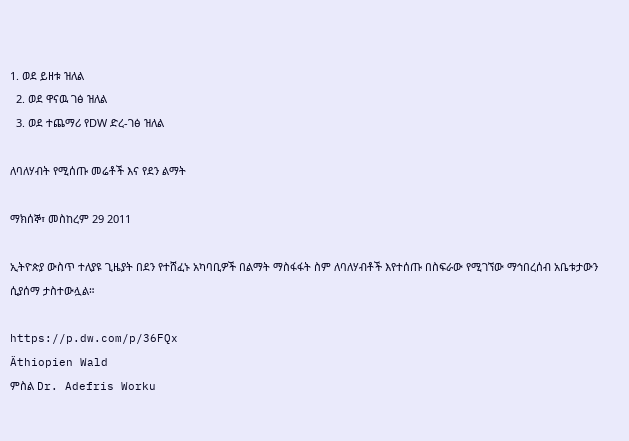1. ወደ ይዘቱ ዝለል
  2. ወደ ዋናዉ ገፅ ዝለል
  3. ወደ ተጨማሪ የDW ድረ-ገፅ ዝለል

ለባለሃብት የሚሰጡ መሬቶች እና የደን ልማት

ማክሰኞ፣ መስከረም 29 2011

ኢትዮጵያ ውስጥ ተለያዩ ጊዜያት በደን የተሸፈኑ አካባቢዎች በልማት ማስፋፋት ስም ለባለሃብቶች እየተሰጡ በስፍራው የሚገኘው ማኅበረሰብ አቤቱታውን ሲያሰማ ታስተውሏል።

https://p.dw.com/p/36FQx
Äthiopien Wald
ምስል Dr. Adefris Worku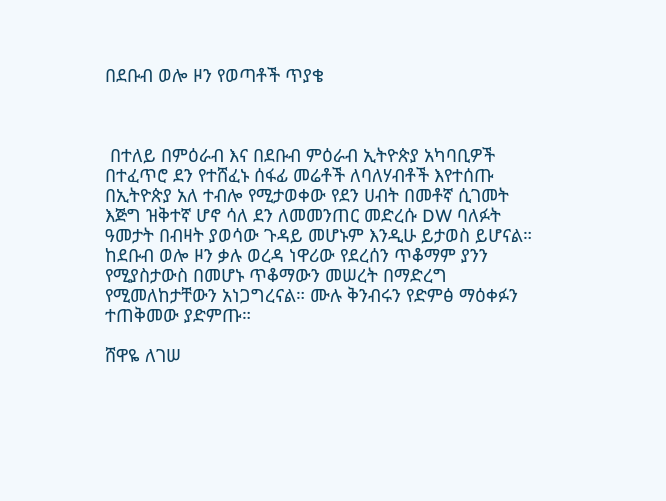በደቡብ ወሎ ዞን የወጣቶች ጥያቄ



 በተለይ በምዕራብ እና በደቡብ ምዕራብ ኢትዮጵያ አካባቢዎች በተፈጥሮ ደን የተሸፈኑ ሰፋፊ መሬቶች ለባለሃብቶች እየተሰጡ በኢትዮጵያ አለ ተብሎ የሚታወቀው የደን ሀብት በመቶኛ ሲገመት እጅግ ዝቅተኛ ሆኖ ሳለ ደን ለመመንጠር መድረሱ DW ባለፉት ዓመታት በብዛት ያወሳው ጉዳይ መሆኑም እንዲሁ ይታወስ ይሆናል። ከደቡብ ወሎ ዞን ቃሉ ወረዳ ነዋሪው የደረሰን ጥቆማም ያንን የሚያስታውስ በመሆኑ ጥቆማውን መሠረት በማድረግ የሚመለከታቸውን አነጋግረናል። ሙሉ ቅንብሩን የድምፅ ማዕቀፉን ተጠቅመው ያድምጡ።

ሸዋዬ ለገሠ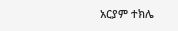አርያም ተክሌ